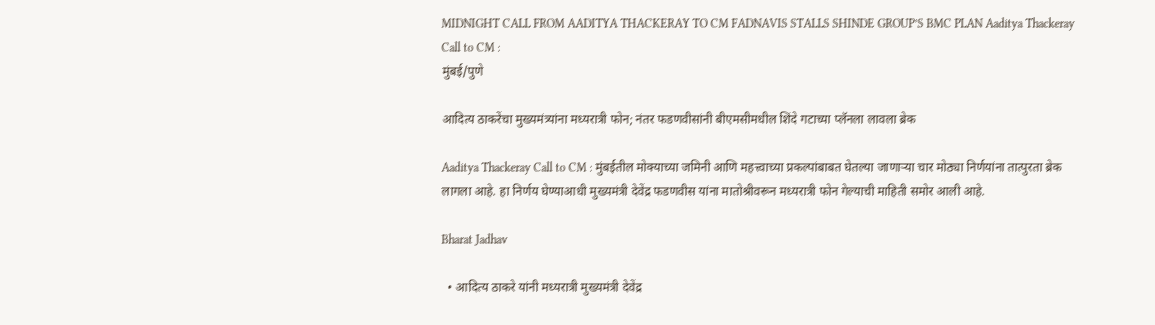MIDNIGHT CALL FROM AADITYA THACKERAY TO CM FADNAVIS STALLS SHINDE GROUP’S BMC PLAN Aaditya Thackeray Call to CM :
मुंबई/पुणे

आदित्य ठाकरेंचा मुख्यमंत्र्यांना मध्यरात्री फोन; नंतर फडणवीसांनी बीएमसीमधील शिंदे गटाच्या प्लॅनला लावला ब्रेक

Aaditya Thackeray Call to CM : मुंबईतील मोक्याच्या जमिनी आणि महत्त्वाच्या प्रकल्पांबाबत घेतल्या जाणाऱ्या चार मोठ्या निर्णयांना तात्पुरता ब्रेक लागला आहे. हा निर्णय घेण्याआधी मुख्यमंत्री देवेंद्र फडणवीस यांना मातोश्रीवरून मध्यरात्री फोन गेल्याची माहिती समोर आली आहे.

Bharat Jadhav

  • आदित्य ठाकरे यांनी मध्यरात्री मुख्यमंत्री देवेंद्र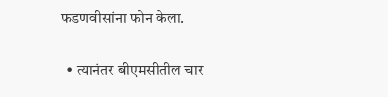फडणवीसांना फोन केला.

  • त्यानंतर बीएमसीतील चार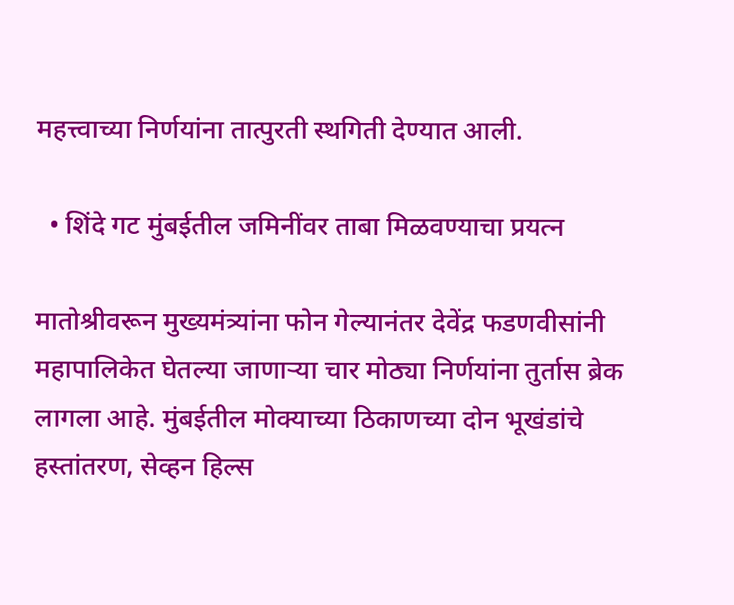महत्त्वाच्या निर्णयांना तात्पुरती स्थगिती देण्यात आली.

  • शिंदे गट मुंबईतील जमिनींवर ताबा मिळवण्याचा प्रयत्न

मातोश्रीवरून मुख्यमंत्र्यांना फोन गेल्यानंतर देवेंद्र फडणवीसांनी महापालिकेत घेतल्या जाणाऱ्या चार मोठ्या निर्णयांना तुर्तास ब्रेक लागला आहे. मुंबईतील मोक्याच्या ठिकाणच्या दोन भूखंडांचे हस्तांतरण, सेव्हन हिल्स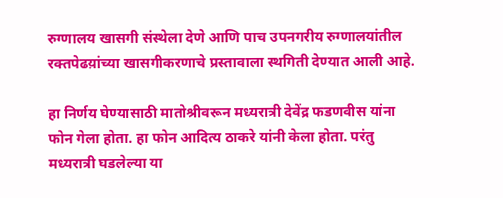रुग्णालय खासगी संस्थेला देणे आणि पाच उपनगरीय रुग्णालयांतील रक्तपेढय़ांच्या खासगीकरणाचे प्रस्तावाला स्थगिती देण्यात आली आहे.

हा निर्णय घेण्यासाठी मातोश्रीवरून मध्यरात्री देवेंद्र फडणवीस यांना फोन गेला होता. हा फोन आदित्य ठाकरे यांनी केला होता. परंतु मध्यरात्री घडलेल्या या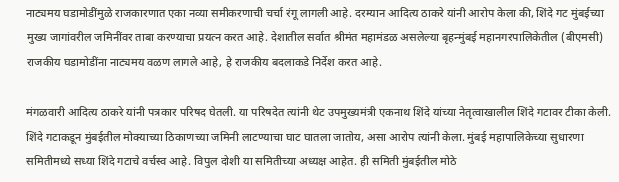नाट्यमय घडामोडींमुळे राजकारणात एका नव्या समीकरणाची चर्चा रंगू लागली आहे. दरम्यान आदित्य ठाकरे यांनी आरोप केला की, शिंदे गट मुंबईच्या मुख्य जागांवरील जमिनींवर ताबा करण्याचा प्रयत्न करत आहे. देशातील सर्वात श्रीमंत महामंडळ असलेल्या बृहन्मुंबई महानगरपालिकेतील (बीएमसी) राजकीय घडामोडींना नाट्यमय वळण लागले आहे, हे राजकीय बदलाकडे निर्देश करत आहे.

मंगळवारी आदित्य ठाकरे यांनी पत्रकार परिषद घेतली. या परिषदेत त्यांनी थेट उपमुख्यमंत्री एकनाथ शिंदे यांच्या नेतृत्वाखालील शिंदे गटावर टीका केली. शिंदे गटाकडून मुंबईतील मोक्याच्या ठिकाणच्या जमिनी लाटण्याचा घाट घातला जातोय, असा आरोप त्यांनी केला. मुंबई महापालिकेच्या सुधारणा समितीमध्ये सध्या शिंदे गटाचे वर्चस्व आहे. विपुल दोशी या समितीच्या अध्यक्ष आहेत. ही समिती मुंबईतील मोठे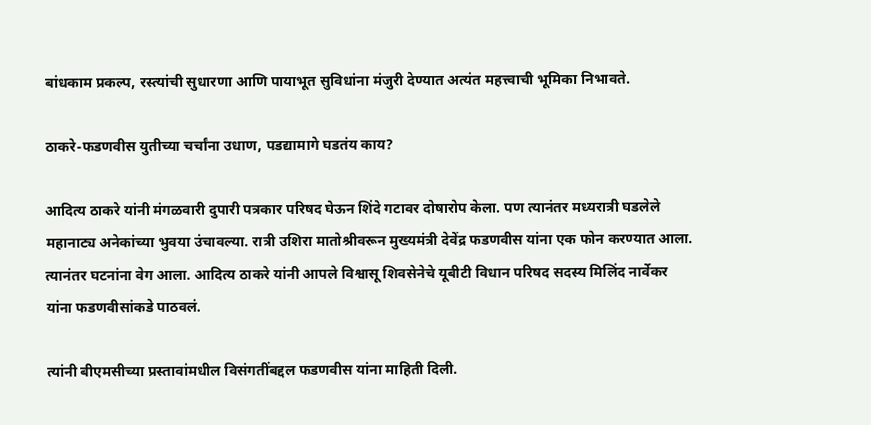बांधकाम प्रकल्प, रस्त्यांची सुधारणा आणि पायाभूत सुविधांना मंजुरी देण्यात अत्यंत महत्त्वाची भूमिका निभावते.

ठाकरे-फडणवीस युतीच्या चर्चांना उधाण, पडद्यामागे घडतंय काय?

आदित्य ठाकरे यांनी मंगळवारी दुपारी पत्रकार परिषद घेऊन शिंदे गटावर दोषारोप केला. पण त्यानंतर मध्यरात्री घडलेले महानाट्य अनेकांच्या भुवया उंचावल्या. रात्री उशिरा मातोश्रीवरून मुख्यमंत्री देवेंद्र फडणवीस यांना एक फोन करण्यात आला. त्यानंतर घटनांना वेग आला. आदित्य ठाकरे यांनी आपले विश्वासू शिवसेनेचे यूबीटी विधान परिषद सदस्य मिलिंद नार्वेकर यांना फडणवीसांकडे पाठवलं.

त्यांनी बीएमसीच्या प्रस्तावांमधील विसंगतींबद्दल फडणवीस यांना माहिती दिली.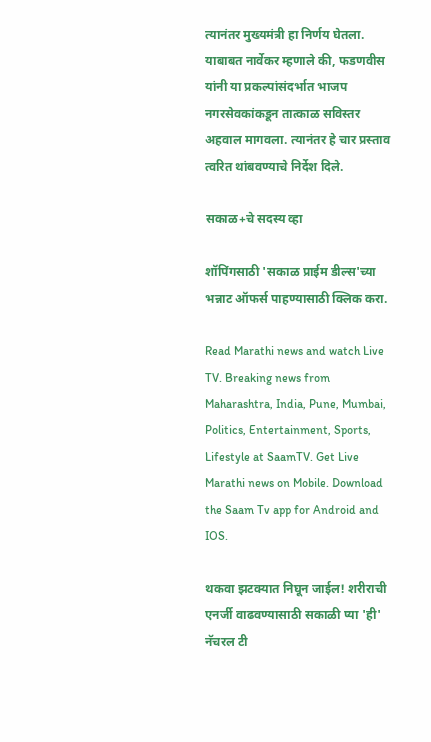त्यानंतर मुख्यमंत्री हा निर्णय घेतला. याबाबत नार्वेकर म्हणाले की, फडणवीस यांनी या प्रकल्पांसंदर्भात भाजप नगरसेवकांकडून तात्काळ सविस्तर अहवाल मागवला. त्यानंतर हे चार प्रस्ताव त्वरित थांबवण्याचे निर्देश दिले.

सकाळ+चे सदस्य व्हा

शॉपिंगसाठी 'सकाळ प्राईम डील्स'च्या भन्नाट ऑफर्स पाहण्यासाठी क्लिक करा.

Read Marathi news and watch Live TV. Breaking news from Maharashtra, India, Pune, Mumbai, Politics, Entertainment, Sports, Lifestyle at SaamTV. Get Live Marathi news on Mobile. Download the Saam Tv app for Android and IOS.

थकवा झटक्यात निघून जाईल! शरीराची एनर्जी वाढवण्यासाठी सकाळी प्या 'ही' नॅचरल टी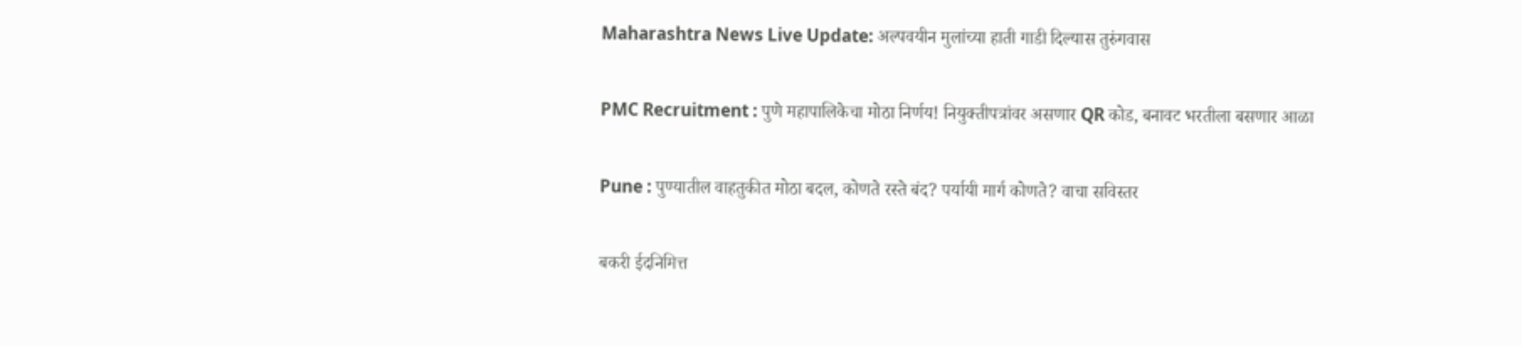Maharashtra News Live Update: अल्पवयीन मुलांच्या हाती गाडी दिल्यास तुरुंगवास

PMC Recruitment : पुणे महापालिकेचा मोठा निर्णय! नियुक्तीपत्रांवर असणार QR कोड, बनावट भरतीला बसणार आळा

Pune : पुण्यातील वाहतुकीत मोठा बदल, कोणते रस्ते बंद? पर्यायी मार्ग कोणते? वाचा सविस्तर

बकरी ईदनिमित्त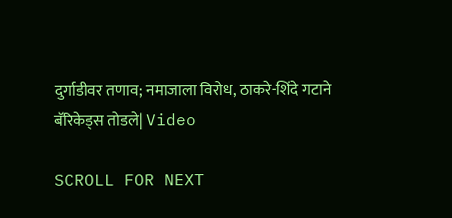दुर्गाडीवर तणाव; नमाजाला विरोध, ठाकरे-शिंदे गटाने बॅरिकेड्स तोडले| Video

SCROLL FOR NEXT